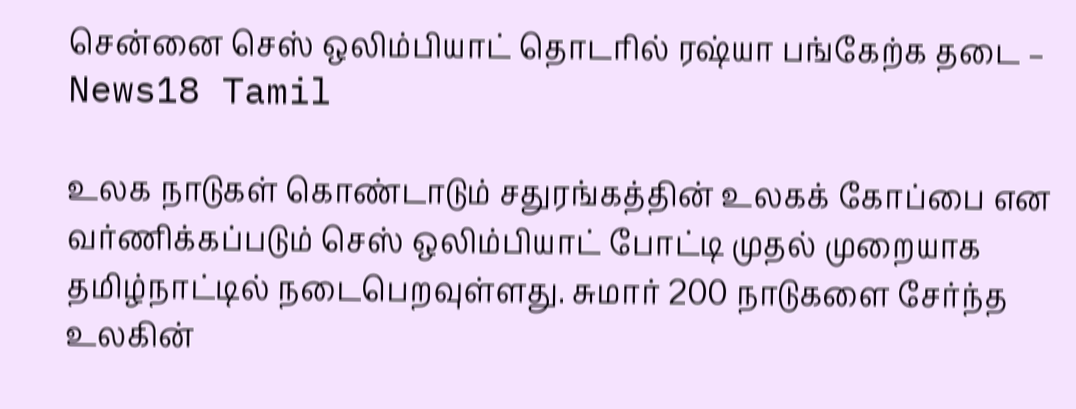சென்னை செஸ் ஒலிம்பியாட் தொடரில் ரஷ்யா பங்கேற்க தடை – News18 Tamil

உலக நாடுகள் கொண்டாடும் சதுரங்கத்தின் உலகக் கோப்பை என வர்ணிக்கப்படும் செஸ் ஒலிம்பியாட் போட்டி முதல் முறையாக தமிழ்நாட்டில் நடைபெறவுள்ளது. சுமார் 200 நாடுகளை சேர்ந்த உலகின்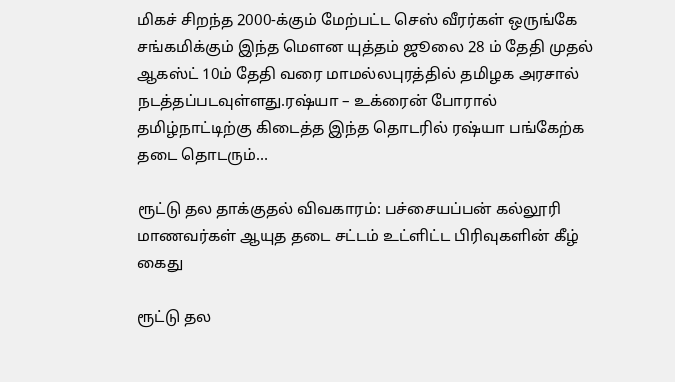மிகச் சிறந்த 2000-க்கும் மேற்பட்ட செஸ் வீரர்கள் ஒருங்கே சங்கமிக்கும் இந்த மௌன யுத்தம் ஜூலை 28 ம் தேதி முதல் ஆகஸ்ட் 10ம் தேதி வரை மாமல்லபுரத்தில் தமிழக அரசால் நடத்தப்படவுள்ளது.ரஷ்யா – உக்ரைன் போரால் தமிழ்நாட்டிற்கு கிடைத்த இந்த தொடரில் ரஷ்யா பங்கேற்க தடை தொடரும்…

ரூட்டு தல தாக்குதல் விவகாரம்: பச்சையப்பன் கல்லூரி மாணவர்கள் ஆயுத தடை சட்டம் உட்ளிட்ட பிரிவுகளின் கீழ் கைது

ரூட்டு தல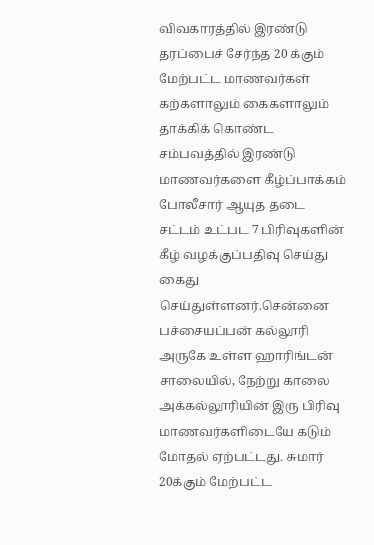விவகாரத்தில் இரண்டு தரப்பைச் சேர்ந்த 20 க்கும் மேற்பட்ட மாணவர்கள் கற்களாலும் கைகளாலும் தாக்கிக் கொண்ட சம்பவத்தில் இரண்டு மாணவர்களை கீழ்ப்பாக்கம் போலீசார் ஆயுத தடை சட்டம் உட்பட 7 பிரிவுகளின் கீழ் வழக்குப்பதிவு செய்து கைது செய்துள்ளனர்.சென்னை பச்சையப்பன் கல்லூரி அருகே உள்ள ஹாரிங்டன் சாலையில், நேற்று காலை அக்கல்லூரியின் இரு பிரிவு மாணவர்களிடையே கடும் மோதல் ஏற்பட்டது. சுமார் 20க்கும் மேற்பட்ட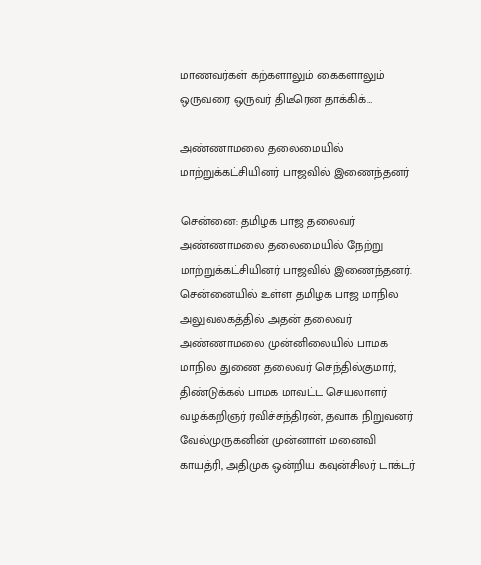மாணவர்கள் கற்களாலும் கைகளாலும் ஒருவரை ஒருவர் திடீரென தாக்கிக்…

அண்ணாமலை தலைமையில் மாற்றுக்கட்சியினர் பாஜவில் இணைந்தனர்

சென்னை: தமிழக பாஜ தலைவர் அண்ணாமலை தலைமையில் நேற்று மாற்றுக்கட்சியினர் பாஜவில் இணைந்தனர். சென்னையில் உள்ள தமிழக பாஜ மாநில அலுவலகத்தில் அதன் தலைவர் அண்ணாமலை முன்னிலையில் பாமக மாநில துணை தலைவர் செந்தில்குமார், திண்டுக்கல் பாமக மாவட்ட செயலாளர் வழக்கறிஞர் ரவிச்சந்திரன், தவாக நிறுவனர் வேல்முருகனின் முன்னாள் மனைவி காயத்ரி, அதிமுக ஒன்றிய கவுன்சிலர் டாக்டர்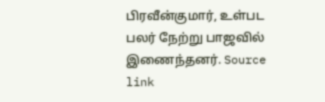பிரவீன்குமார், உள்பட பலர் நேற்று பாஜவில் இணைந்தனர். Source link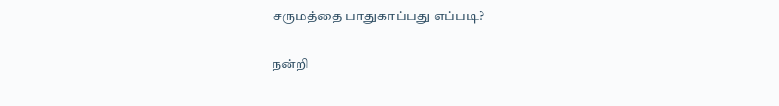சருமத்தை பாதுகாப்பது எப்படி?

நன்றி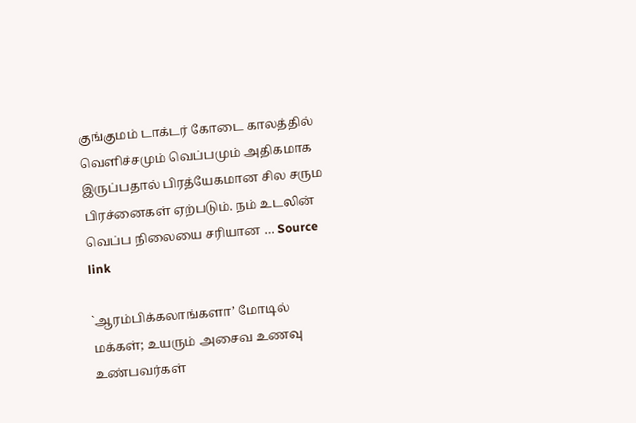குங்குமம் டாக்டர் கோடை காலத்தில் வெளிச்சமும் வெப்பமும் அதிகமாக இருப்பதால் பிரத்யேகமான சில சரும பிரச்னைகள் ஏற்படும். நம் உடலின் வெப்ப நிலையை சரியான … Source link

`ஆரம்பிக்கலாங்களா’ மோடில் மக்கள்; உயரும் அசைவ உணவு உண்பவர்கள்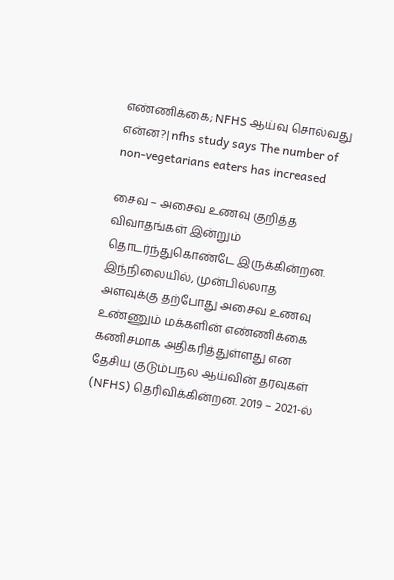எண்ணிக்கை; NFHS ஆய்வு சொல்வது என்ன?| nfhs study says The number of non-vegetarians eaters has increased

சைவ – அசைவ உணவு குறித்த விவாதங்கள் இன்றும் தொடர்ந்துகொண்டே இருக்கின்றன. இந்நிலையில், முன்பில்லாத அளவுக்கு தற்போது அசைவ உணவு உண்ணும் மக்களின் எண்ணிக்கை கணிசமாக அதிகரித்துள்ளது என தேசிய குடும்பநல ஆய்வின் தரவுகள் (NFHS) தெரிவிக்கின்றன. 2019 – 2021-ல்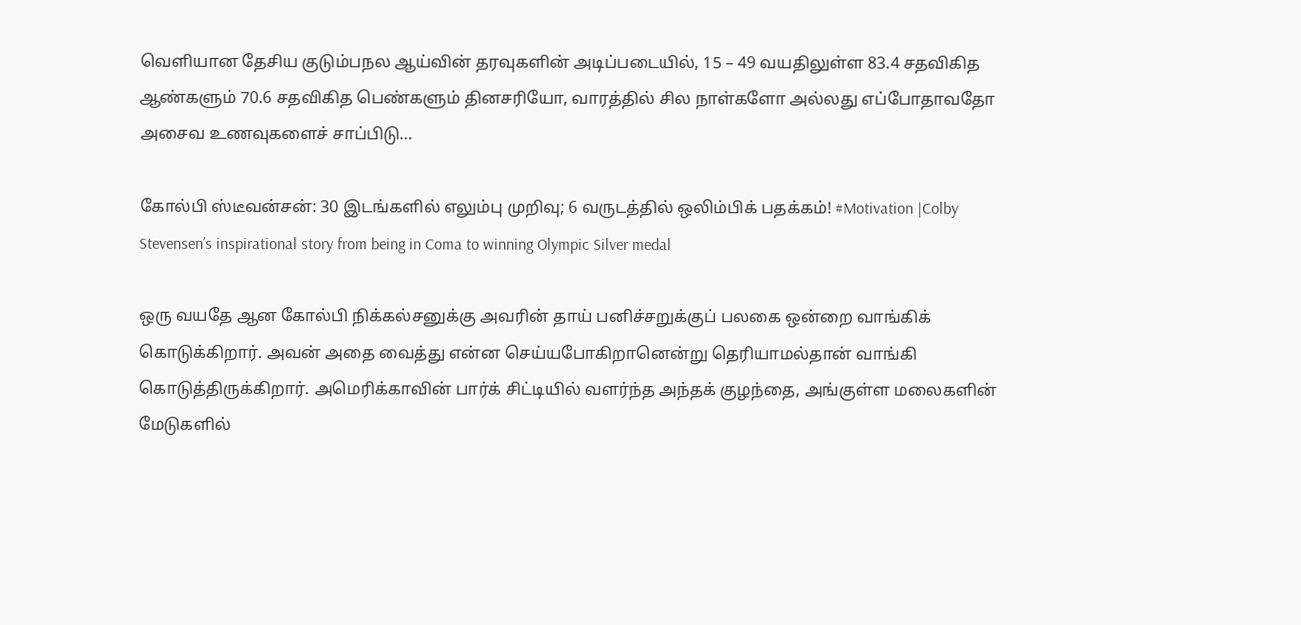வெளியான தேசிய குடும்பநல ஆய்வின் தரவுகளின் அடிப்படையில், 15 – 49 வயதிலுள்ள 83.4 சதவிகித ஆண்களும் 70.6 சதவிகித பெண்களும் தினசரியோ, வாரத்தில் சில நாள்களோ அல்லது எப்போதாவதோ அசைவ உணவுகளைச் சாப்பிடு…

கோல்பி ஸ்டீவன்சன்: 30 இடங்களில் எலும்பு முறிவு; 6 வருடத்தில் ஒலிம்பிக் பதக்கம்! #Motivation |Colby Stevensen’s inspirational story from being in Coma to winning Olympic Silver medal

ஒரு வயதே ஆன கோல்பி நிக்கல்சனுக்கு அவரின் தாய் பனிச்சறுக்குப் பலகை ஒன்றை வாங்கிக் கொடுக்கிறார். அவன் அதை வைத்து என்ன செய்யபோகிறானென்று தெரியாமல்தான் வாங்கி கொடுத்திருக்கிறார். அமெரிக்காவின் பார்க் சிட்டியில் வளர்ந்த அந்தக் குழந்தை, அங்குள்ள மலைகளின் மேடுகளில்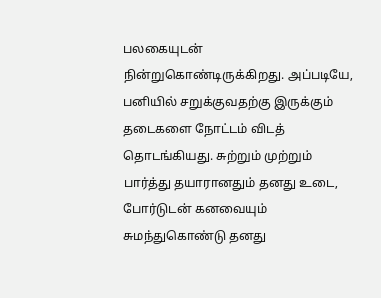பலகையுடன் நின்றுகொண்டிருக்கிறது. அப்படியே, பனியில் சறுக்குவதற்கு இருக்கும் தடைகளை நோட்டம் விடத் தொடங்கியது. சுற்றும் முற்றும் பார்த்து தயாரானதும் தனது உடை, போர்டுடன் கனவையும் சுமந்துகொண்டு தனது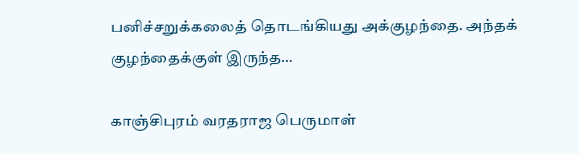பனிச்சறுக்கலைத் தொடங்கியது அக்குழந்தை. அந்தக் குழந்தைக்குள் இருந்த…

காஞ்சிபுரம் வரதராஜ பெருமாள்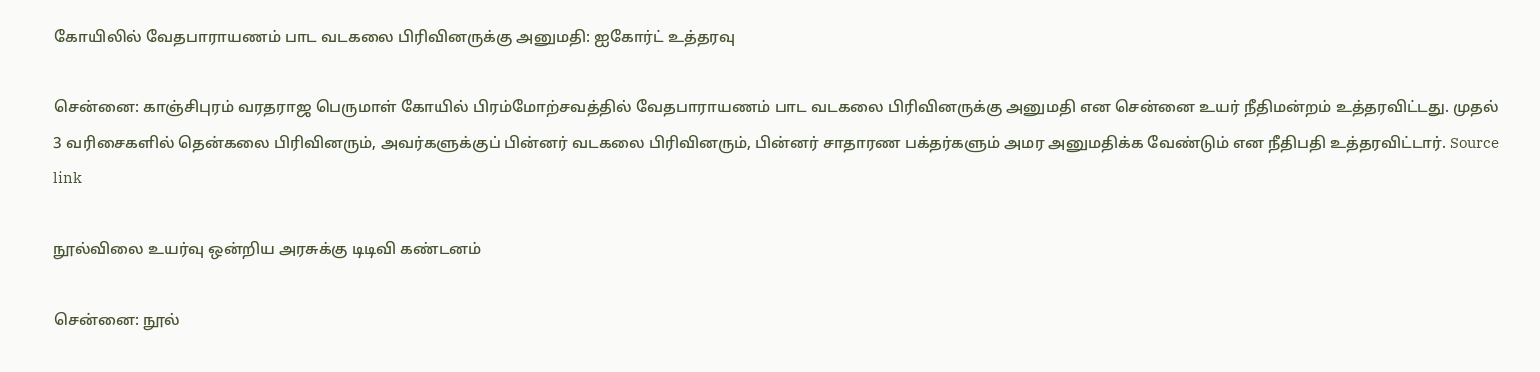கோயிலில் வேதபாராயணம் பாட வடகலை பிரிவினருக்கு அனுமதி: ஐகோர்ட் உத்தரவு

சென்னை: காஞ்சிபுரம் வரதராஜ பெருமாள் கோயில் பிரம்மோற்சவத்தில் வேதபாராயணம் பாட வடகலை பிரிவினருக்கு அனுமதி என சென்னை உயர் நீதிமன்றம் உத்தரவிட்டது. முதல் 3 வரிசைகளில் தென்கலை பிரிவினரும், அவர்களுக்குப் பின்னர் வடகலை பிரிவினரும், பின்னர் சாதாரண பக்தர்களும் அமர அனுமதிக்க வேண்டும் என நீதிபதி உத்தரவிட்டார். Source link

நூல்விலை உயர்வு ஒன்றிய அரசுக்கு டிடிவி கண்டனம்

சென்னை: நூல்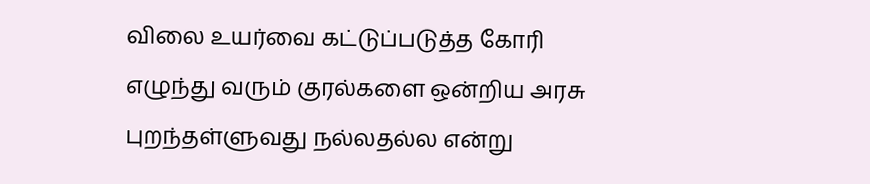விலை உயர்வை கட்டுப்படுத்த கோரி எழுந்து வரும் குரல்களை ஒன்றிய அரசு புறந்தள்ளுவது நல்லதல்ல என்று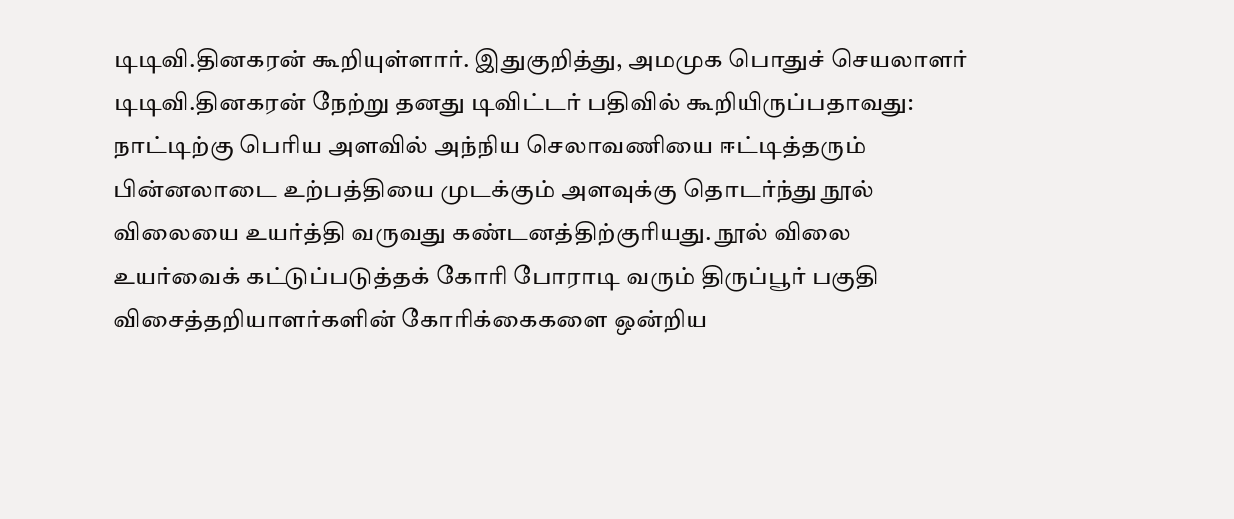டிடிவி.தினகரன் கூறியுள்ளார். இதுகுறித்து, அமமுக பொதுச் செயலாளர் டிடிவி.தினகரன் நேற்று தனது டிவிட்டர் பதிவில் கூறியிருப்பதாவது: நாட்டிற்கு பெரிய அளவில் அந்நிய செலாவணியை ஈட்டித்தரும் பின்னலாடை உற்பத்தியை முடக்கும் அளவுக்கு தொடர்ந்து நூல் விலையை உயர்த்தி வருவது கண்டனத்திற்குரியது. நூல் விலை உயர்வைக் கட்டுப்படுத்தக் கோரி போராடி வரும் திருப்பூர் பகுதி விசைத்தறியாளர்களின் கோரிக்கைகளை ஒன்றிய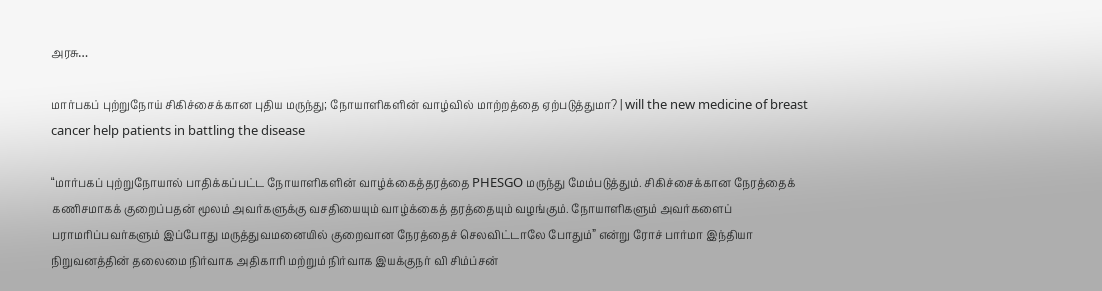அரசு…

மார்பகப் புற்றுநோய் சிகிச்சைக்கான புதிய மருந்து; நோயாளிகளின் வாழ்வில் மாற்றத்தை ஏற்படுத்துமா? | will the new medicine of breast cancer help patients in battling the disease

“மார்பகப் புற்றுநோயால் பாதிக்கப்பட்ட நோயாளிகளின் வாழ்க்கைத்தரத்தை PHESGO மருந்து மேம்படுத்தும். சிகிச்சைக்கான நேரத்தைக் கணிசமாகக் குறைப்பதன் மூலம் அவர்களுக்கு வசதியையும் வாழ்க்கைத் தரத்தையும் வழங்கும். நோயாளிகளும் அவர்களைப் பராமரிப்பவர்களும் இப்போது மருத்துவமனையில் குறைவான நேரத்தைச் செலவிட்டாலே போதும்” என்று ரோச் பார்மா இந்தியா நிறுவனத்தின் தலைமை நிர்வாக அதிகாரி மற்றும் நிர்வாக இயக்குநர் வி சிம்ப்சன்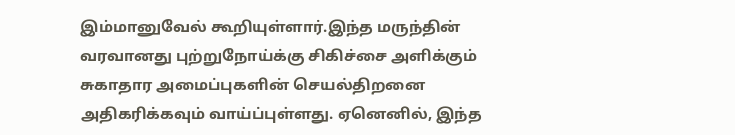இம்மானுவேல் கூறியுள்ளார்.இந்த மருந்தின் வரவானது புற்றுநோய்க்கு சிகிச்சை அளிக்கும் சுகாதார அமைப்புகளின் செயல்திறனை அதிகரிக்கவும் வாய்ப்புள்ளது. ஏனெனில், இந்த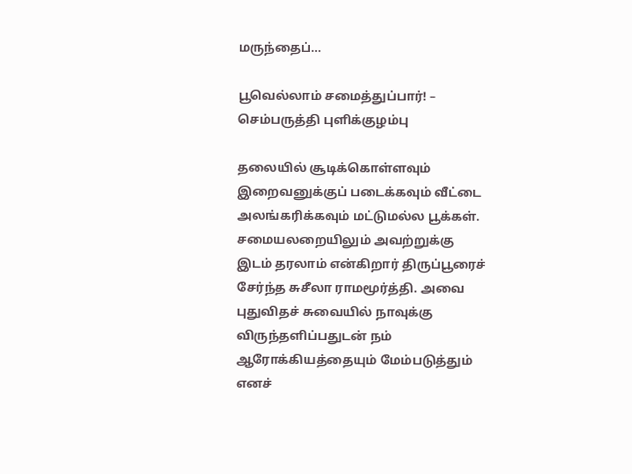மருந்தைப்…

பூவெல்லாம் சமைத்துப்பார்! – செம்பருத்தி புளிக்குழம்பு

தலையில் சூடிக்கொள்ளவும் இறைவனுக்குப் படைக்கவும் வீட்டை அலங்கரிக்கவும் மட்டுமல்ல பூக்கள். சமையலறையிலும் அவற்றுக்கு இடம் தரலாம் என்கிறார் திருப்பூரைச் சேர்ந்த சுசீலா ராமமூர்த்தி. அவை புதுவிதச் சுவையில் நாவுக்கு விருந்தளிப்பதுடன் நம் ஆரோக்கியத்தையும் மேம்படுத்தும் எனச்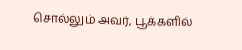சொல்லும் அவர், பூக்களில்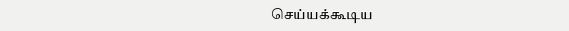செய்யக்கூடிய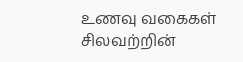உணவு வகைகள் சிலவற்றின்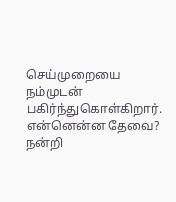செய்முறையை நம்முடன் பகிர்ந்துகொள்கிறார். என்னென்ன தேவை? நன்றி